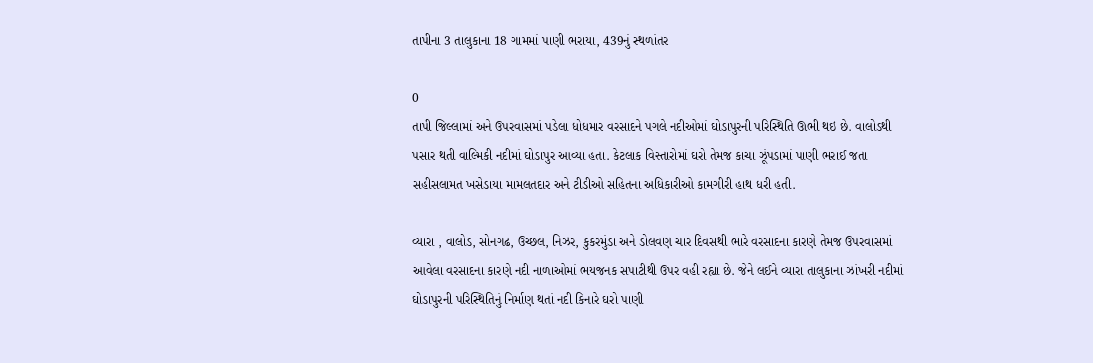તાપીના 3 તાલુકાના 18 ગામમાં પાણી ભરાયા, 439નું સ્થળાંતર

0
તાપી જિલ્લામાં અને ઉપરવાસમાં પડેલા ધોધમાર વરસાદને પગલે નદીઓમાં ઘોડાપુરની પરિસ્થિતિ ઊભી થઇ છે. વાલોડથી પસાર થતી વાલ્મિકી નદીમાં ઘોડાપુર આવ્યા હતા. કેટલાક વિસ્તારોમાં ઘરો તેમજ કાચા ઝૂંપડામાં પાણી ભરાઈ જતા સહીસલામત ખસેડાયા મામલતદાર અને ટીડીઓ સહિતના અધિકારીઓ કામગીરી હાથ ધરી હતી.

વ્યારા , વાલોડ, સોનગઢ, ઉચ્છલ, નિઝર, કુકરમુંડા અને ડોલવણ ચાર દિવસથી ભારે વરસાદના કારણે તેમજ ઉપરવાસમાં આવેલા વરસાદના કારણે નદી નાળાઓમાં ભયજનક સપાટીથી ઉપર વહી રહ્યા છે. જેને લઈને વ્યારા તાલુકાના ઝાંખરી નદીમાં ઘોડાપુરની પરિસ્થિતિનું નિર્માણ થતાં નદી કિનારે ઘરો પાણી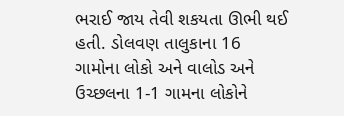ભરાઈ જાય તેવી શકયતા ઊભી થઈ હતી. ડોલવણ તાલુકાના 16 ગામોના લોકો અને વાલોડ અને ઉચ્છલના 1-1 ગામના લોકોને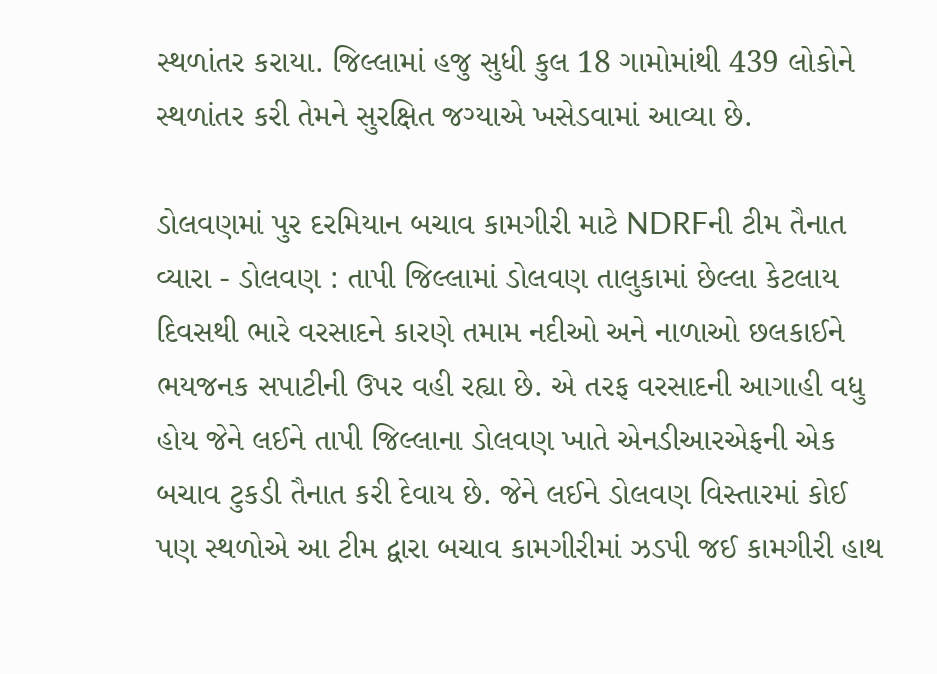સ્થળાંતર કરાયા. જિલ્લામાં હજુ સુધી કુલ 18 ગામોમાંથી 439 લોકોને સ્થળાંતર કરી તેમને સુરક્ષિત જગ્યાએ ખસેડવામાં આવ્યા છે.

ડોલવણમાં પુર દરમિયાન બચાવ કામગીરી માટે NDRFની ટીમ તૈનાત
વ્યારા - ડોલવણ : તાપી જિલ્લામાં ડોલવણ તાલુકામાં છેલ્લા કેટલાય દિવસથી ભારે વરસાદને કારણે તમામ નદીઓ અને નાળાઓ છલકાઈને ભયજનક સપાટીની ઉપર વહી રહ્યા છે. એ તરફ વરસાદની આગાહી વધુ હોય જેને લઈને તાપી જિલ્લાના ડોલવણ ખાતે એનડીઆરએફની એક બચાવ ટુકડી તૈનાત કરી દેવાય છે. જેને લઈને ડોલવણ વિસ્તારમાં કોઈ પણ સ્થળોએ આ ટીમ દ્વારા બચાવ કામગીરીમાં ઝડપી જઈ કામગીરી હાથ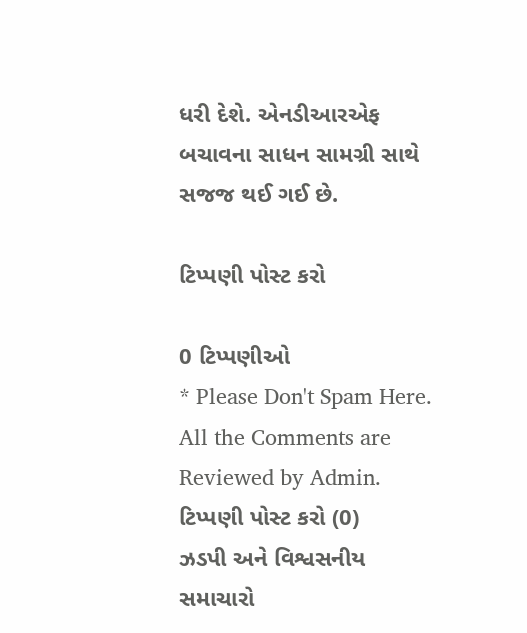ધરી દેશે. એનડીઆરએફ બચાવના સાધન સામગ્રી સાથે સજજ થઈ ગઈ છે.

ટિપ્પણી પોસ્ટ કરો

0 ટિપ્પણીઓ
* Please Don't Spam Here. All the Comments are Reviewed by Admin.
ટિપ્પણી પોસ્ટ કરો (0)
ઝડપી અને વિશ્વસનીય સમાચારો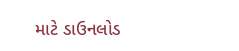માટે ડાઉનલોડ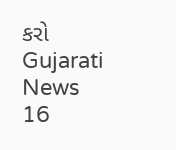કરો Gujarati News 16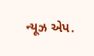ન્યૂઝ એપ.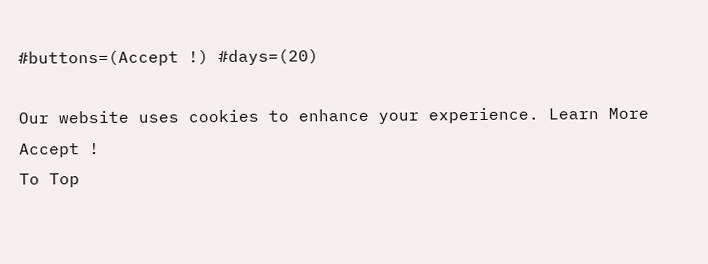#buttons=(Accept !) #days=(20)

Our website uses cookies to enhance your experience. Learn More
Accept !
To Top